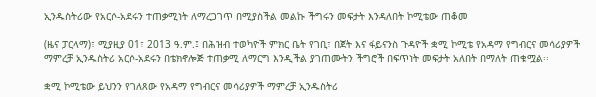ኢንዱስትሪው የአርሶ-አደሩን ተጠቃሚነት ለማረጋገጥ በሚያስችል መልኩ ችግሩን መፍታት እንዳለበት ኮሚቴው ጠቆመ

(ዜና ፓርላማ)፣ ሚያዚያ 01፣ 2013 ዓ.ም.፤ በሕዝብ ተወካዮች ምክር ቤት የገቢ፣ በጀት እና ፋይናንስ ጉዳዮች ቋሚ ኮሚቴ የአዳማ የግብርና መሳሪያዎች ማምረቻ ኢንዱስትሪ አርሶ-አደሩን በቴክኖሎጅ ተጠቃሚ ለማርግ እንዲችል ያገጠሙትን ችግሮች በፍጥነት መፍታት አለበት በማለት ጠቁሟል፡፡

ቋሚ ኮሚቴው ይህንን የገለጸው የአዳማ የግብርና መሳሪያዎች ማምረቻ ኢንዱስትሪ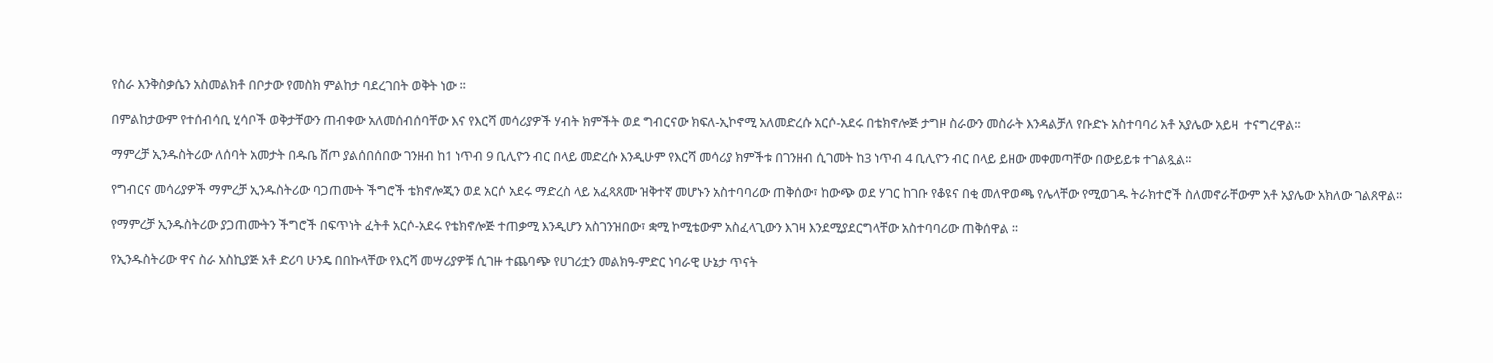የስራ እንቅስቃሴን አስመልክቶ በቦታው የመስክ ምልከታ ባደረገበት ወቅት ነው ፡፡

በምልከታውም የተሰብሳቢ ሂሳቦች ወቅታቸውን ጠብቀው አለመሰብሰባቸው እና የእርሻ መሳሪያዎች ሃብት ክምችት ወደ ግብርናው ክፍለ-ኢኮኖሚ አለመድረሱ አርሶ-አደሩ በቴክኖሎጅ ታግዞ ስራውን መስራት እንዳልቻለ የቡድኑ አስተባባሪ አቶ አያሌው አይዛ  ተናግረዋል፡፡

ማምረቻ ኢንዱስትሪው ለሰባት አመታት በዱቤ ሸጦ ያልሰበሰበው ገንዘብ ከ1 ነጥብ 9 ቢሊዮን ብር በላይ መድረሱ እንዲሁም የእርሻ መሳሪያ ክምችቱ በገንዘብ ሲገመት ከ3 ነጥብ 4 ቢሊዮን ብር በላይ ይዘው መቀመጣቸው በውይይቱ ተገልጿል፡፡

የግብርና መሳሪያዎች ማምረቻ ኢንዱስትሪው ባጋጠሙት ችግሮች ቴክኖሎጂን ወደ አርሶ አደሩ ማድረስ ላይ አፈጻጸሙ ዝቅተኛ መሆኑን አስተባባሪው ጠቅሰው፣ ከውጭ ወደ ሃገር ከገቡ የቆዩና በቂ መለዋወጫ የሌላቸው የሚወገዱ ትራክተሮች ስለመኖራቸውም አቶ አያሌው አክለው ገልጸዋል፡፡

የማምረቻ ኢንዱስትሪው ያጋጠሙትን ችግሮች በፍጥነት ፈትቶ አርሶ-አደሩ የቴክኖሎጅ ተጠቃሚ እንዲሆን አስገንዝበው፣ ቋሚ ኮሚቴውም አስፈላጊውን እገዛ እንደሚያደርግላቸው አስተባባሪው ጠቅሰዋል ፡፡

የኢንዱስትሪው ዋና ስራ አስኪያጅ አቶ ድሪባ ሁንዴ በበኩላቸው የእርሻ መሣሪያዎቹ ሲገዙ ተጨባጭ የሀገሪቷን መልክዓ-ምድር ነባራዊ ሁኔታ ጥናት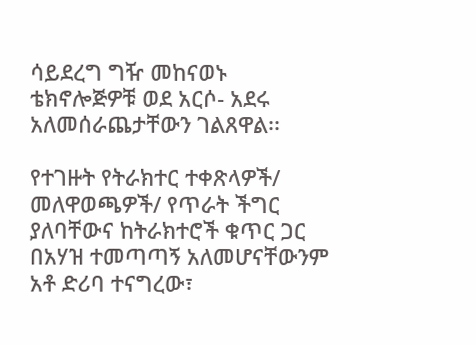ሳይደረግ ግዥ መከናወኑ ቴክኖሎጅዎቹ ወደ አርሶ- አደሩ አለመሰራጨታቸውን ገልጸዋል፡፡

የተገዙት የትራክተር ተቀጽላዎች/ መለዋወጫዎች/ የጥራት ችግር ያለባቸውና ከትራክተሮች ቁጥር ጋር በአሃዝ ተመጣጣኝ አለመሆናቸውንም አቶ ድሪባ ተናግረው፣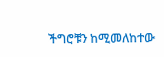ችግሮቹን ከሚመለከተው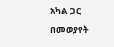አካል ጋር በመወያየት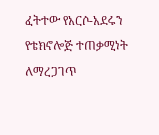ፈትተው የአርሶ-አደሩን የቴክኖሎጅ ተጠቃሚነት ለማረጋገጥ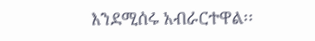እንደሚሰሩ አብራርተዋል፡፡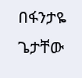በፋንታዬ ጌታቸው